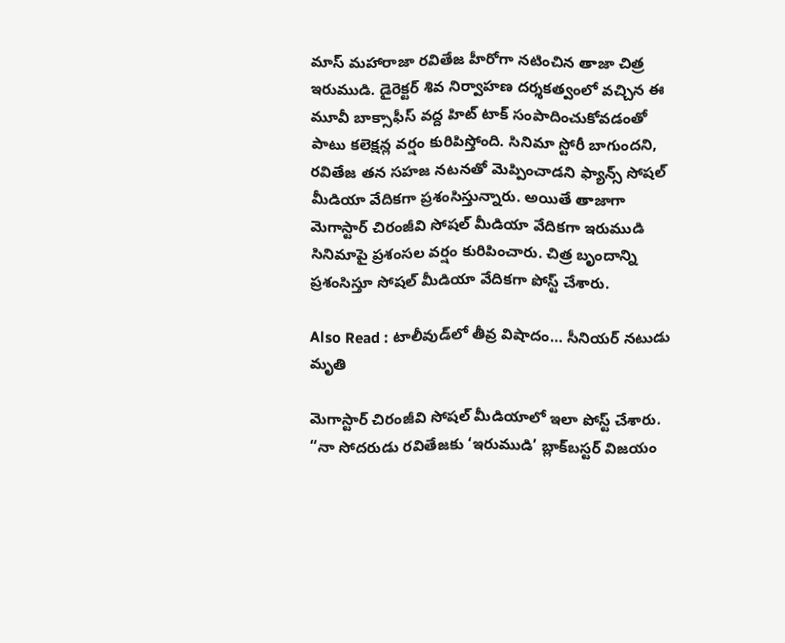మాస్ మహారాజా రవితేజ హీరోగా నటించిన తాజా చిత్ర ఇరుముడి. డైరెక్టర్ శివ నిర్వాహణ దర్శకత్వంలో వచ్చిన ఈ మూవీ బాక్సాఫీస్ వద్ద హిట్ టాక్‌ సంపాదించుకోవడంతో పాటు కలెక్షన్ల వర్షం కురిపిస్తోంది. సినిమా స్టోరీ బాగుందని, రవితేజ తన సహజ నటనతో మెప్పించాడని ఫ్యాన్స్ సోషల్ మీడియా వేదికగా ప్రశంసిస్తున్నారు. అయితే తాజాగా మెగాస్టార్ చిరంజీవి సోషల్ మీడియా వేదికగా ఇరుముడి సినిమాపై ప్రశంసల వర్షం కురిపించారు. చిత్ర బృందాన్ని ప్రశంసిస్తూ సోషల్ మీడియా వేదికగా పోస్ట్ చేశారు.

Also Read : టాలీవుడ్‌లో తీవ్ర విషాదం… సీనియర్‌ నటుడు మృతి

మెగాస్టార్ చిరంజీవి సోషల్ మీడియాలో ఇలా పోస్ట్ చేశారు. “నా సోదరుడు రవితేజకు ‘ఇరుముడి’ బ్లాక్‌బస్టర్ విజయం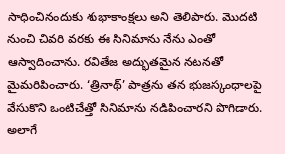సాధించినందుకు శుభాకాంక్షలు అని తెలిపారు. మొదటి నుంచి చివరి వరకు ఈ సినిమాను నేను ఎంతో ఆస్వాదించాను. రవితేజ అద్భుతమైన నటనతో మైమరిపించారు. ‘త్రినాథ్’ పాత్రను తన భుజస్కంధాలపై వేసుకొని ఒంటిచేత్తో సినిమాను నడిపించారని పొగిడారు. అలాగే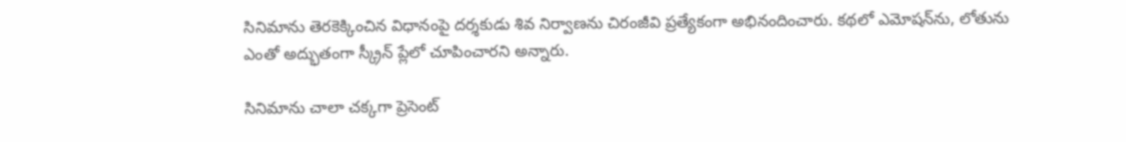సినిమాను తెరకెక్కించిన విధానంపై దర్శకుడు శివ నిర్వాణను చిరంజీవి ప్రత్యేకంగా అభినందించారు. కథలో ఎమోషన్‌ను, లోతును ఎంతో అద్భుతంగా స్క్రీన్ ప్లేలో చూపించారని అన్నారు.

సినిమాను చాలా చక్కగా ప్రెసెంట్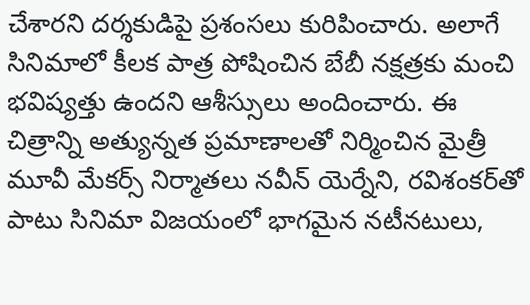చేశారని దర్శకుడిపై ప్రశంసలు కురిపించారు. అలాగే సినిమాలో కీలక పాత్ర పోషించిన బేబీ నక్షత్రకు మంచి భవిష్యత్తు ఉందని ఆశీస్సులు అందించారు. ఈ చిత్రాన్ని అత్యున్నత ప్రమాణాలతో నిర్మించిన మైత్రీ మూవీ మేకర్స్ నిర్మాతలు నవీన్ యెర్నేని, రవిశంకర్‌తో పాటు సినిమా విజయంలో భాగమైన నటీనటులు,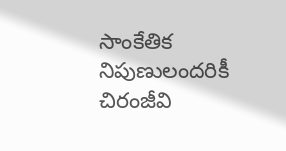సాంకేతిక నిపుణులందరికీ చిరంజీవి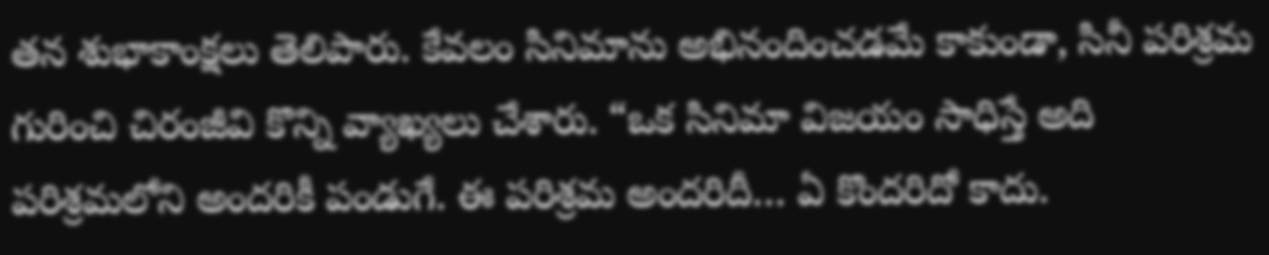తన శుభాకాంక్షలు తెలిపారు. కేవలం సినిమాను అభినందించడమే కాకుండా, సినీ పరిశ్రమ గురించి చిరంజీవి కొన్ని వ్యాఖ్యలు చేశారు. “ఒక సినిమా విజయం సాధిస్తే అది పరిశ్రమలోని అందరికీ పండుగే. ఈ పరిశ్రమ అందరిదీ… ఏ కొందరిదో కాదు.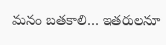మనం బతకాలి… ఇతరులనూ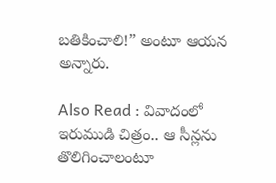బతికించాలి!” అంటూ ఆయన అన్నారు.

Also Read : వివాదంలో ఇరుముడి చిత్రం.. ఆ సీన్లను తొలిగించాలంటూ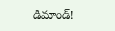డిమాండ్!